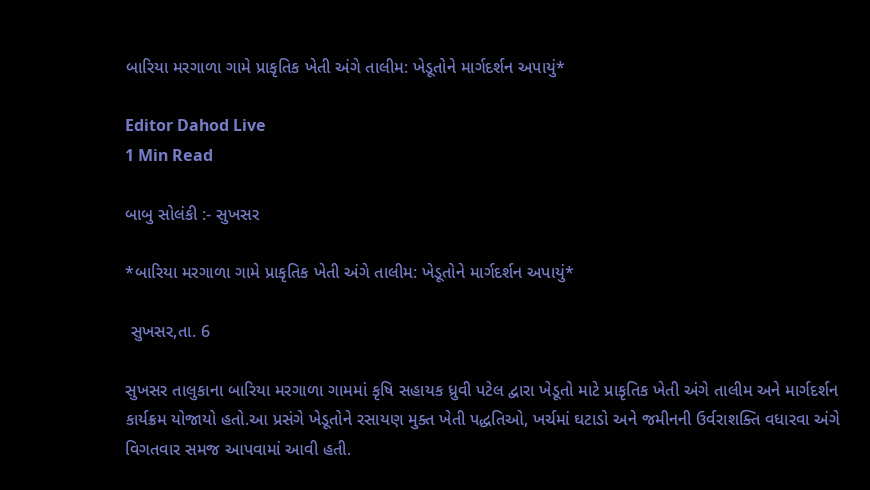બારિયા મરગાળા ગામે પ્રાકૃતિક ખેતી અંગે તાલીમ: ખેડૂતોને માર્ગદર્શન અપાયું*

Editor Dahod Live
1 Min Read

બાબુ સોલંકી :- સુખસર

*બારિયા મરગાળા ગામે પ્રાકૃતિક ખેતી અંગે તાલીમ: ખેડૂતોને માર્ગદર્શન અપાયું*

 સુખસર,તા. 6

સુખસર તાલુકાના બારિયા મરગાળા ગામમાં કૃષિ સહાયક ધ્રુવી પટેલ દ્વારા ખેડૂતો માટે પ્રાકૃતિક ખેતી અંગે તાલીમ અને માર્ગદર્શન કાર્યક્રમ યોજાયો હતો.આ પ્રસંગે ખેડૂતોને રસાયણ મુક્ત ખેતી પદ્ધતિઓ, ખર્ચમાં ઘટાડો અને જમીનની ઉર્વરાશક્તિ વધારવા અંગે વિગતવાર સમજ આપવામાં આવી હતી.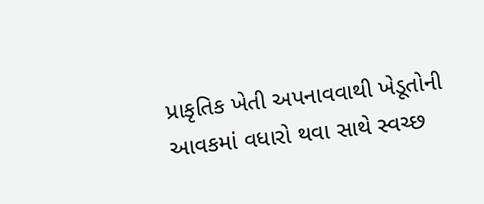પ્રાકૃતિક ખેતી અપનાવવાથી ખેડૂતોની આવકમાં વધારો થવા સાથે સ્વચ્છ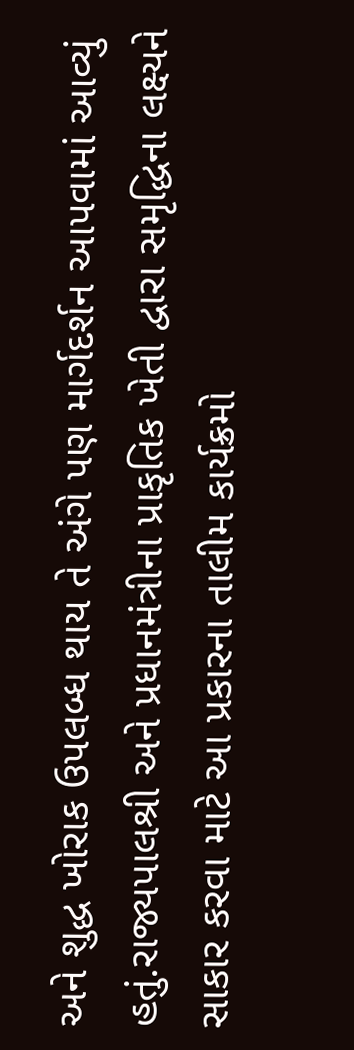અને શુદ્ધ ખોરાક ઉપલબ્ધ થાય તે અંગે પણ માર્ગદર્શન આપવામાં આવ્યું હતું.રાજ્યપાલશ્રી અને પ્રધાનમંત્રીના પ્રાકૃતિક ખેતી દ્વારા સમૃદ્ધિના લક્ષ્યને સાકાર કરવા માટે આ પ્રકારના તાલીમ કાર્યક્રમો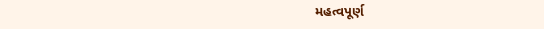મહત્વપૂર્ણ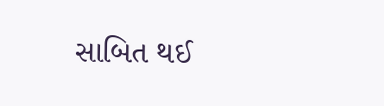સાબિત થઈ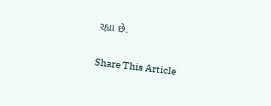રહ્યા છે.

Share This Article